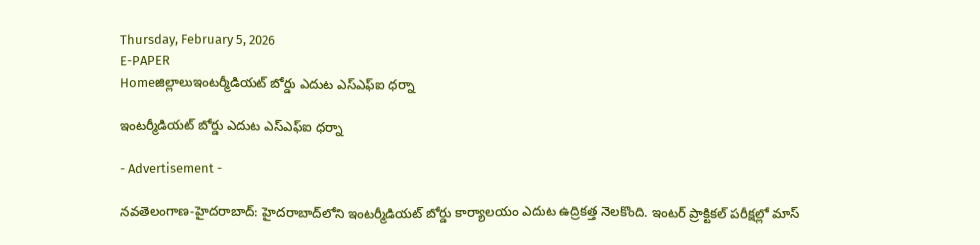Thursday, February 5, 2026
E-PAPER
Homeజిల్లాలుఇంటర్మీడియట్ బోర్డు ఎదుట‌ ఎస్ఎఫ్ఐ ధర్నా

ఇంటర్మీడియట్ బోర్డు ఎదుట‌ ఎస్ఎఫ్ఐ ధర్నా

- Advertisement -

న‌వ‌తెలంగాణ‌-హైద‌రాబాద్: హైద‌రాబాద్‌లోని ఇంటర్మీడియట్ బోర్డు కార్యాల‌యం ఎదుట ఉద్రిక‌త్త నెల‌కొంది. ఇంట‌ర్ ప్రాక్టికల్ పరీక్షల్లో మాస్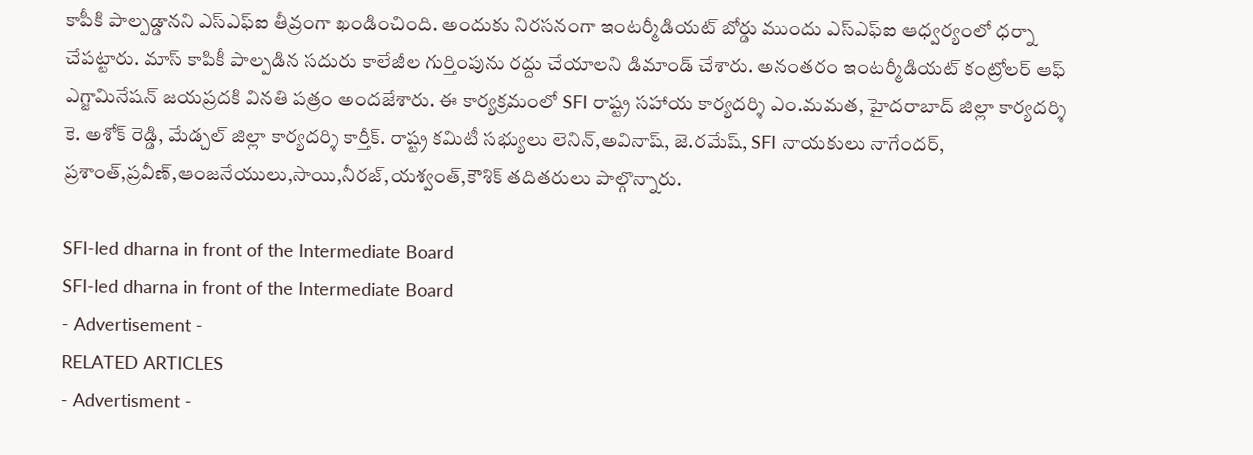కాపీకి పాల్ప‌డ్డాన‌ని ఎస్ఎఫ్ఐ తీవ్రంగా ఖండించింది. అందుకు నిర‌స‌నంగా ఇంటర్మీడియట్ బోర్డు ముందు ఎస్ఎఫ్ఐ ఆధ్వర్యంలో ధర్నా చేప‌ట్టారు. మాస్ కాపికీ పాల్ప‌డిన స‌దురు కాలేజీల గుర్తింపును ర‌ద్దు చేయాల‌ని డిమాండ్ చేశారు. అనంతరం ఇంటర్మీడియట్ కంట్రోలర్ ఆఫ్ ఎగ్జామినేషన్ జయప్రదకి వినతి పత్రం అందజేశారు. ఈ కార్యక్రమంలో SFI రాష్ట్ర సహాయ కార్యదర్శి ఎం.మమత, హైదరాబాద్ జిల్లా కార్యదర్శి కె. అశోక్ రెడ్డి, మేడ్చల్ జిల్లా కార్యదర్శి కార్తీక్. రాష్ట్ర కమిటీ సభ్యులు లెనిన్,అవినాష్, జె.రమేష్, SFI నాయకులు నాగేందర్, ప్రశాంత్,ప్రవీణ్,ఆంజనేయులు,సాయి,నీరజ్,యశ్వంత్,కౌశిక్ తదితరులు పాల్గొన్నారు.

SFI-led dharna in front of the Intermediate Board
SFI-led dharna in front of the Intermediate Board
- Advertisement -
RELATED ARTICLES
- Advertisment -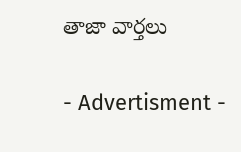తాజా వార్తలు

- Advertisment -